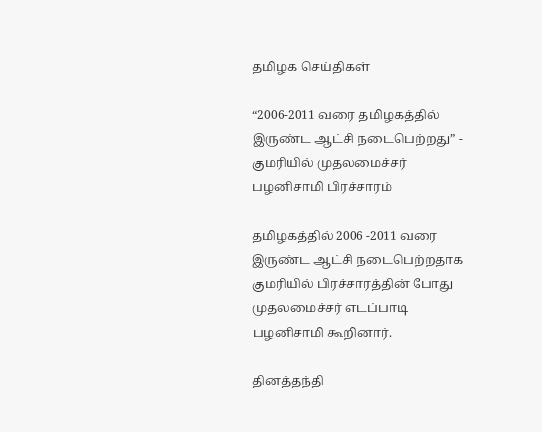தமிழக செய்திகள்

“2006-2011 வரை தமிழகத்தில் இருண்ட ஆட்சி நடைபெற்றது” - குமரியில் முதலமைச்சர் பழனிசாமி பிரச்சாரம்

தமிழகத்தில் 2006 -2011 வரை இருண்ட ஆட்சி நடைபெற்றதாக குமரியில் பிரச்சாரத்தின் போது முதலமைச்சர் எடப்பாடி பழனிசாமி கூறினார்.

தினத்தந்தி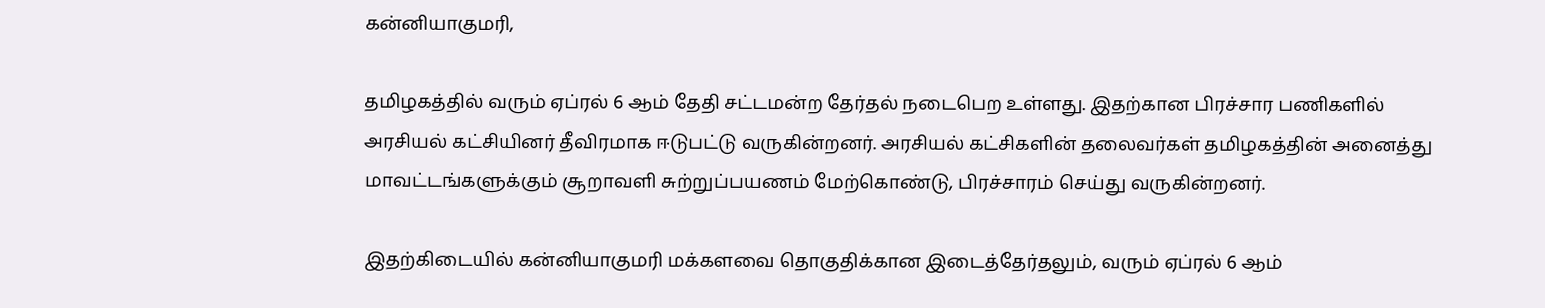கன்னியாகுமரி,

தமிழகத்தில் வரும் ஏப்ரல் 6 ஆம் தேதி சட்டமன்ற தேர்தல் நடைபெற உள்ளது. இதற்கான பிரச்சார பணிகளில் அரசியல் கட்சியினர் தீவிரமாக ஈடுபட்டு வருகின்றனர். அரசியல் கட்சிகளின் தலைவர்கள் தமிழகத்தின் அனைத்து மாவட்டங்களுக்கும் சூறாவளி சுற்றுப்பயணம் மேற்கொண்டு, பிரச்சாரம் செய்து வருகின்றனர்.

இதற்கிடையில் கன்னியாகுமரி மக்களவை தொகுதிக்கான இடைத்தேர்தலும், வரும் ஏப்ரல் 6 ஆம்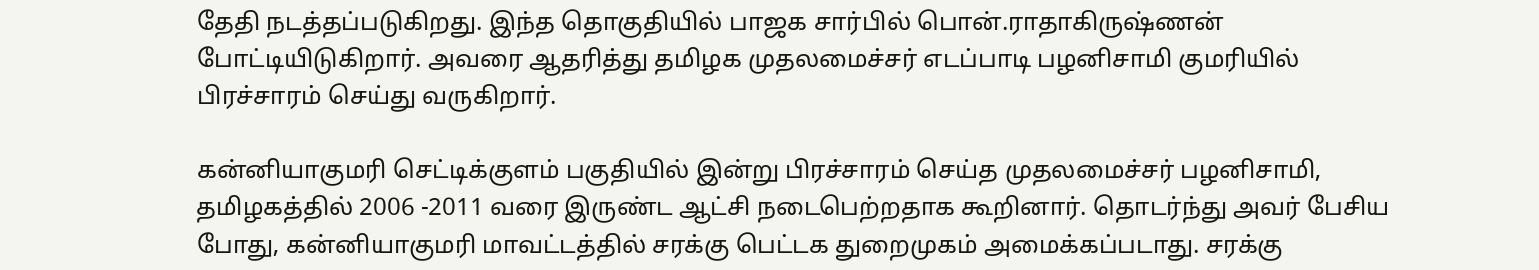தேதி நடத்தப்படுகிறது. இந்த தொகுதியில் பாஜக சார்பில் பொன்.ராதாகிருஷ்ணன் போட்டியிடுகிறார். அவரை ஆதரித்து தமிழக முதலமைச்சர் எடப்பாடி பழனிசாமி குமரியில் பிரச்சாரம் செய்து வருகிறார்.

கன்னியாகுமரி செட்டிக்குளம் பகுதியில் இன்று பிரச்சாரம் செய்த முதலமைச்சர் பழனிசாமி, தமிழகத்தில் 2006 -2011 வரை இருண்ட ஆட்சி நடைபெற்றதாக கூறினார். தொடர்ந்து அவர் பேசிய போது, கன்னியாகுமரி மாவட்டத்தில் சரக்கு பெட்டக துறைமுகம் அமைக்கப்படாது. சரக்கு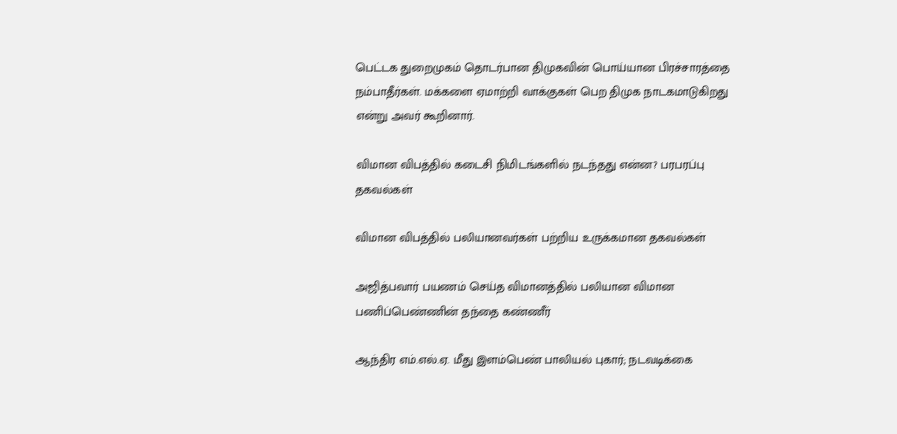பெட்டக துறைமுகம் தொடர்பான திமுகவின் பொய்யான பிரச்சாரத்தை நம்பாதீர்கள். மக்களை ஏமாற்றி வாக்குகள் பெற திமுக நாடகமாடுகிறது என்று அவர் கூறினார்.

விமான விபத்தில் கடைசி நிமிடங்களில் நடந்தது என்ன? பரபரப்பு தகவல்கள்

விமான விபத்தில் பலியானவர்கள் பற்றிய உருக்கமான தகவல்கள்

அஜித்பவார் பயணம் செய்த விமானத்தில் பலியான விமான பணிப்பெண்ணின் தந்தை கண்ணீர்

ஆந்திர எம்.எல்.ஏ. மீது இளம்பெண் பாலியல் புகார்; நடவடிக்கை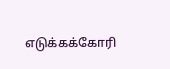எடுக்கக்கோரி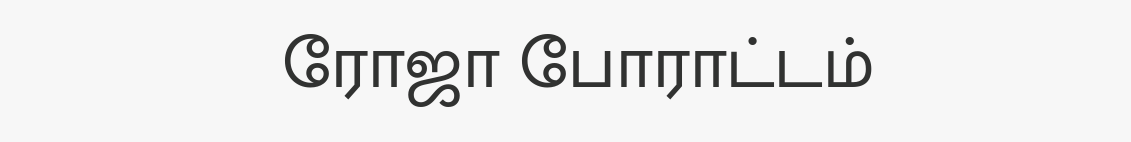ரோஜா போராட்டம்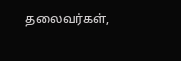தலைவர்கள்,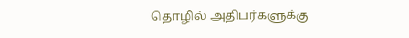தொழில் அதிபர்களுக்கு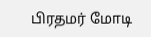பிரதமர் மோடி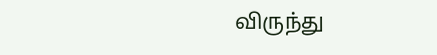விருந்து